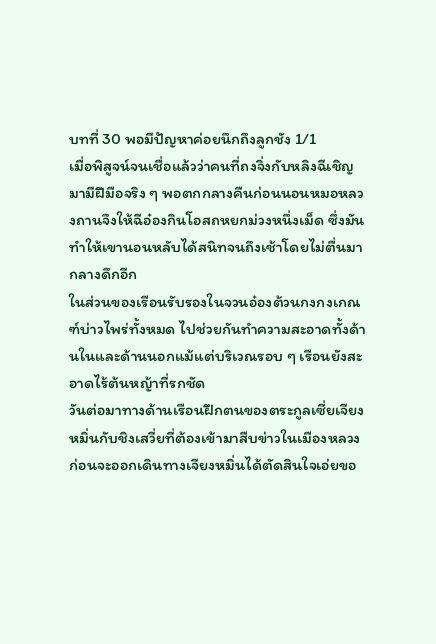บทที่ 30 พอมีปัญหาค่อยนึกถึงลูกชัง 1/1
เมื่อพิสูจน์จนเชื่อแล้วว่าคนที่ถงจิ่งกับหลิงฉีเชิญมามีฝีมือจริง ๆ พอตกกลางคืนก่อนนอนหมอหลวงถานจึงให้ฉีอ๋องกินโอสถหยกม่วงหนึ่งเม็ด ซึ่งมันทำให้เขานอนหลับได้สนิทจนถึงเช้าโดยไม่ตื่นมากลางดึกอีก
ในส่วนของเรือนรับรองในจวนอ๋องต้วนกงกงเกณฑ์บ่าวไพร่ทั้งหมด ไปช่วยกันทำความสะอาดทั้งด้านในและด้านนอกแม้แต่บริเวณรอบ ๆ เรือนยังสะอาดไร้ต้นหญ้าที่รกชัด
วันต่อมาทางด้านเรือนฝึกตนของตระกูลเซี่ยเจียงหมิ่นกับชิงเสวี่ยที่ต้องเข้ามาสืบข่าวในเมืองหลวง ก่อนจะออกเดินทางเจียงหมิ่นได้ตัดสินใจเอ่ยขอ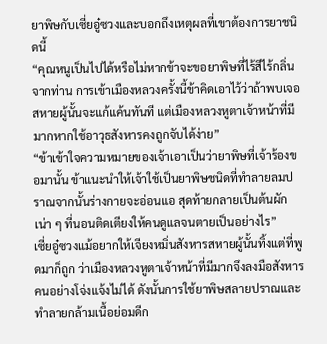ยาพิษกับเซี่ยอู๋ซวงและบอกถึงเหตุผลที่เขาต้องการยาชนิดนี้
“คุณหนูเป็นไปได้หรือไม่หากข้าจะขอยาพิษที่ไร้สีไร้กลิ่นจากท่าน การเข้าเมืองหลวงครั้งนี้ข้าคิดเอาไว้ว่าถ้าพบเจอสหายผู้นั้นจะแก้แค้นทันที แต่เมืองหลวงหูตาเจ้าหน้าที่มีมากหากใช้อาวุธสังหารคงถูกจับได้ง่าย”
“ข้าเข้าใจความหมายของเจ้าเอาเป็นว่ายาพิษที่เจ้าร้องขอมานั้น ข้าแนะนำให้เจ้าใช้เป็นยาพิษชนิดที่ทำลายลมปราณจากนั้นร่างกายจะอ่อนแอ สุดท้ายกลายเป็นต้นผักเน่า ๆ ที่นอนติดเตียงให้คนดูแลจนตายเป็นอย่างไร”
เซี่ยอู๋ซวงแม้อยากให้เจียงหมิ่นสังหารสหายผู้นั้นทิ้งแต่ที่พูดมาก็ถูก ว่าเมืองหลวงหูตาเจ้าหน้าที่มีมากจึงลงมือสังหารคนอย่างโจ่งแจ้งไม่ได้ ดังนั้นการใช้ยาพิษสลายปราณและทำลายกล้ามเนื้อย่อมดีก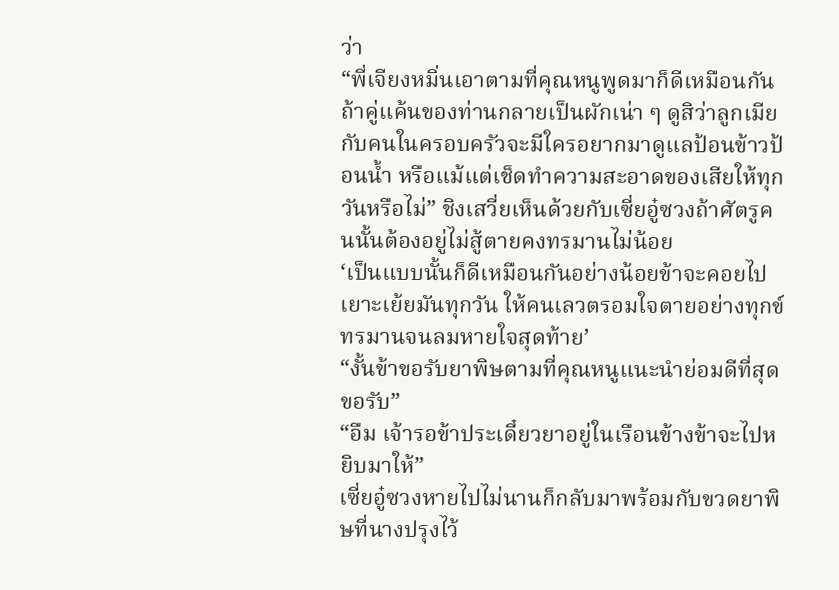ว่า
“พี่เจียงหมิ่นเอาตามที่คุณหนูพูดมาก็ดีเหมือนกันถ้าคู่แค้นของท่านกลายเป็นผักเน่า ๆ ดูสิว่าลูกเมียกับคนในครอบครัวจะมีใครอยากมาดูแลป้อนข้าวป้อนน้ำ หรือแม้แต่เช็ดทำความสะอาดของเสียให้ทุกวันหรือไม่” ชิงเสวี่ยเห็นด้วยกับเซี่ยอู๋ซวงถ้าศัตรูคนนั้นต้องอยู่ไม่สู้ตายคงทรมานไม่น้อย
‘เป็นแบบนั้นก็ดีเหมือนกันอย่างน้อยข้าจะคอยไปเยาะเย้ยมันทุกวัน ให้คนเลวตรอมใจตายอย่างทุกข์ทรมานจนลมหายใจสุดท้าย’
“งั้นข้าขอรับยาพิษตามที่คุณหนูแนะนำย่อมดีที่สุดขอรับ”
“อืม เจ้ารอข้าประเดี๋ยวยาอยู่ในเรือนข้างข้าจะไปหยิบมาให้”
เซี่ยอู๋ซวงหายไปไม่นานก็กลับมาพร้อมกับขวดยาพิษที่นางปรุงไว้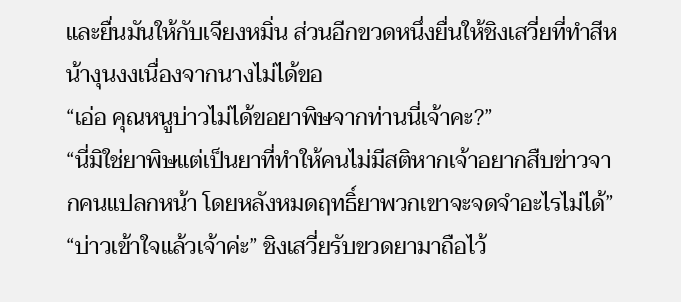และยื่นมันให้กับเจียงหมิ่น ส่วนอีกขวดหนึ่งยื่นให้ชิงเสวี่ยที่ทำสีหน้างุนงงเนื่องจากนางไม่ได้ขอ
“เอ่อ คุณหนูบ่าวไม่ได้ขอยาพิษจากท่านนี่เจ้าคะ?”
“นี่มิใช่ยาพิษแต่เป็นยาที่ทำให้คนไม่มีสติหากเจ้าอยากสืบข่าวจากคนแปลกหน้า โดยหลังหมดฤทธิ์ยาพวกเขาจะจดจำอะไรไม่ได้”
“บ่าวเข้าใจแล้วเจ้าค่ะ” ชิงเสวี่ยรับขวดยามาถือไว้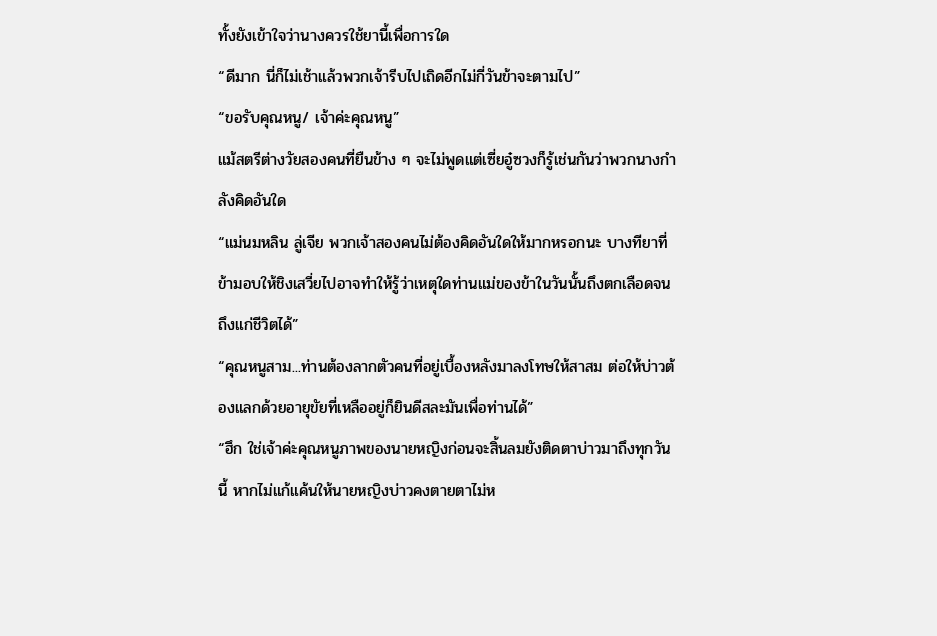ทั้งยังเข้าใจว่านางควรใช้ยานี้เพื่อการใด
“ดีมาก นี่ก็ไม่เช้าแล้วพวกเจ้ารีบไปเถิดอีกไม่กี่วันข้าจะตามไป”
“ขอรับคุณหนู/ เจ้าค่ะคุณหนู”
แม้สตรีต่างวัยสองคนที่ยืนข้าง ๆ จะไม่พูดแต่เซี่ยอู๋ซวงก็รู้เช่นกันว่าพวกนางกำลังคิดอันใด
“แม่นมหลิน ลู่เจีย พวกเจ้าสองคนไม่ต้องคิดอันใดให้มากหรอกนะ บางทียาที่ข้ามอบให้ชิงเสวี่ยไปอาจทำให้รู้ว่าเหตุใดท่านแม่ของข้าในวันนั้นถึงตกเลือดจนถึงแก่ชีวิตได้”
“คุณหนูสาม...ท่านต้องลากตัวคนที่อยู่เบื้องหลังมาลงโทษให้สาสม ต่อให้บ่าวต้องแลกด้วยอายุขัยที่เหลืออยู่ก็ยินดีสละมันเพื่อท่านได้”
“ฮึก ใช่เจ้าค่ะคุณหนูภาพของนายหญิงก่อนจะสิ้นลมยังติดตาบ่าวมาถึงทุกวันนี้ หากไม่แก้แค้นให้นายหญิงบ่าวคงตายตาไม่ห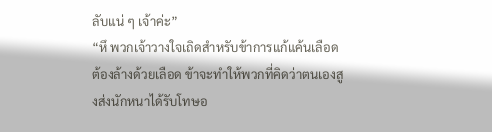ลับแน่ ๆ เจ้าค่ะ”
“หึ พวกเจ้าวางใจเถิดสำหรับข้าการแก้แค้นเลือดต้องล้างด้วยเลือด ข้าจะทำให้พวกที่คิดว่าตนเองสูงส่งนักหนาได้รับโทษอ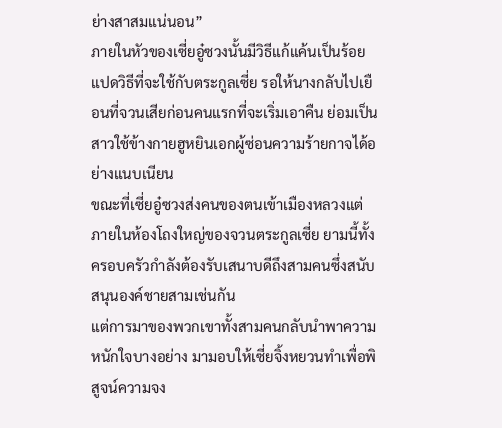ย่างสาสมแน่นอน”
ภายในหัวของเซี่ยอู๋ซวงนั้นมีวิธีแก้แค้นเป็นร้อยแปดวิธีที่จะใช้กับตระกูลเซี่ย รอให้นางกลับไปเยือนที่จวนเสียก่อนคนแรกที่จะเริ่มเอาคืน ย่อมเป็นสาวใช้ข้างกายฮูหยินเอกผู้ซ่อนความร้ายกาจได้อย่างแนบเนียน
ขณะที่เซี่ยอู๋ซวงส่งคนของตนเข้าเมืองหลวงแต่ภายในห้องโถงใหญ่ของจวนตระกูลเซี่ย ยามนี้ทั้งครอบครัวกำลังต้องรับเสนาบดีถึงสามคนซึ่งสนับสนุนองค์ชายสามเช่นกัน
แต่การมาของพวกเขาทั้งสามคนกลับนำพาความหนักใจบางอย่าง มามอบให้เซี่ยจิ้งหยวนทำเพื่อพิสูจน์ความจง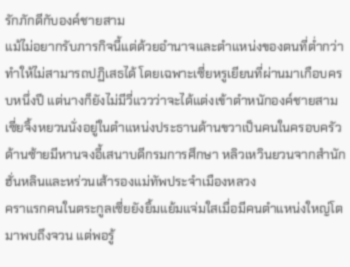รักภักดีกับองค์ชายสาม
แม้ไม่อยากรับภารกิจนี้แต่ด้วยอำนาจและตำแหน่งของตนที่ต่ำกว่าทำให้ไม่สามารถปฏิเสธได้ โดยเฉพาะเซี่ยหรูเยียนที่ผ่านมาเกือบครบหนึ่งปี แต่นางก็ยังไม่มีวี่แววว่าจะได้แต่งเข้าตำหนักองค์ชายสาม
เซี่ยจิ้งหยวนนั่งอยู่ในตำแหน่งประธานด้านขวาเป็นคนในครอบครัว ด้านซ้ายมีหานจงอี้เสนาบดีกรมการศึกษา หลิวเหวินยวนจากสำนักฮั่นหลินและหร่วนเส้ารองแม่ทัพประจำเมืองหลวง
คราแรกคนในตระกูลเซี่ยยังยิ้มแย้มแจ่มใสเมื่อมีคนตำแหน่งใหญ่โตมาพบถึงจวน แต่พอรู้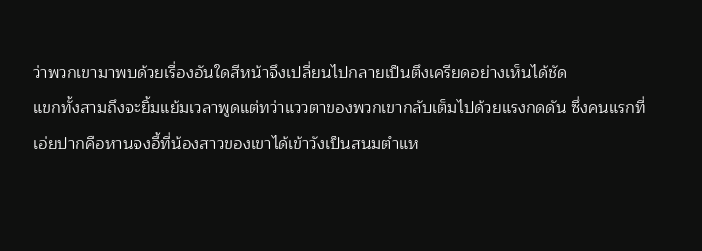ว่าพวกเขามาพบด้วยเรื่องอันใดสีหน้าจึงเปลี่ยนไปกลายเป็นตึงเครียดอย่างเห็นได้ชัด
แขกทั้งสามถึงจะยิ้มแย้มเวลาพูดแต่ทว่าแววตาของพวกเขากลับเต็มไปด้วยแรงกดดัน ซึ่งคนแรกที่เอ่ยปากคือหานจงอี้ที่น้องสาวของเขาได้เข้าวังเป็นสนมตำแห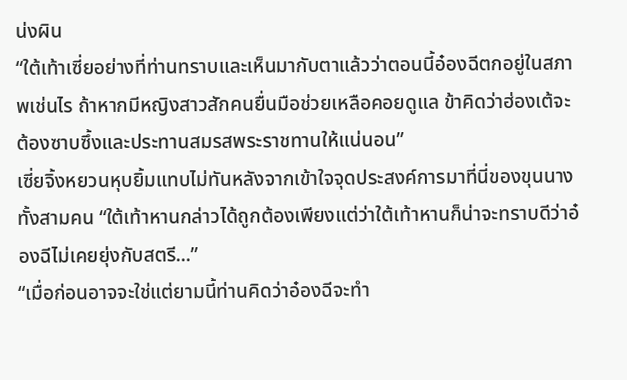น่งผิน
“ใต้เท้าเซี่ยอย่างที่ท่านทราบและเห็นมากับตาแล้วว่าตอนนี้อ๋องฉีตกอยู่ในสภาพเช่นไร ถ้าหากมีหญิงสาวสักคนยื่นมือช่วยเหลือคอยดูแล ข้าคิดว่าฮ่องเต้จะต้องซาบซึ้งและประทานสมรสพระราชทานให้แน่นอน”
เซี่ยจิ้งหยวนหุบยิ้มแทบไม่ทันหลังจากเข้าใจจุดประสงค์การมาที่นี่ของขุนนางทั้งสามคน “ใต้เท้าหานกล่าวได้ถูกต้องเพียงแต่ว่าใต้เท้าหานก็น่าจะทราบดีว่าอ๋องฉีไม่เคยยุ่งกับสตรี...”
“เมื่อก่อนอาจจะใช่แต่ยามนี้ท่านคิดว่าอ๋องฉีจะทำ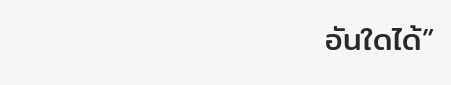อันใดได้”